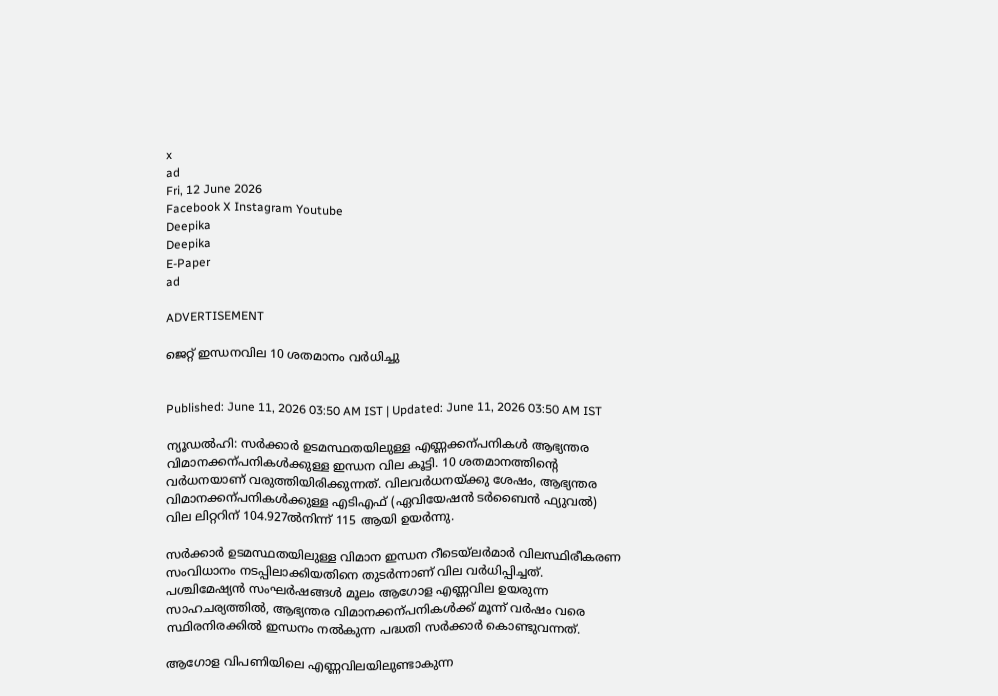x
ad
Fri, 12 June 2026
Facebook X Instagram Youtube
Deepika
Deepika
E-Paper
ad

ADVERTISEMENT

ജെറ്റ് ഇന്ധനവില 10 ശതമാനം വർധിച്ചു


Published: June 11, 2026 03:50 AM IST | Updated: June 11, 2026 03:50 AM IST

ന്യൂഡൽഹി: സർക്കാർ ഉടമസ്ഥതയിലുള്ള എണ്ണക്കന്പനികൾ ആഭ്യന്തര വിമാനക്കന്പനികൾക്കുള്ള ഇന്ധന വില കൂട്ടി. 10 ശതമാനത്തിന്‍റെ വർധനയാണ് വരുത്തിയിരിക്കുന്നത്. വിലവർധനയ്ക്കു ശേഷം, ആഭ്യന്തര വിമാനക്കന്പനികൾക്കുള്ള എടിഎഫ് (ഏവിയേഷൻ ടർബൈൻ ഫ്യുവൽ) വില ലിറ്ററിന് 104.927ൽനിന്ന് 115 ആയി ഉയർന്നു.

സർക്കാർ ഉടമസ്ഥതയിലുള്ള വിമാന ഇന്ധന റീടെയ്ലർമാർ വിലസ്ഥിരീകരണ സംവിധാനം നടപ്പിലാക്കിയതിനെ തുടർന്നാണ് വില വർധിപ്പിച്ചത്. പശ്ചിമേഷ്യൻ സംഘർഷങ്ങൾ മൂലം ആഗോള എണ്ണവില ഉയരുന്ന സാഹചര്യത്തിൽ, ആഭ്യന്തര വിമാനക്കന്പനികൾക്ക് മൂന്ന് വർഷം വരെ സ്ഥിരനിരക്കിൽ ഇന്ധനം നൽകുന്ന പദ്ധതി സർക്കാർ കൊണ്ടുവന്നത്.

ആഗോള വിപണിയിലെ എണ്ണവിലയിലുണ്ടാകുന്ന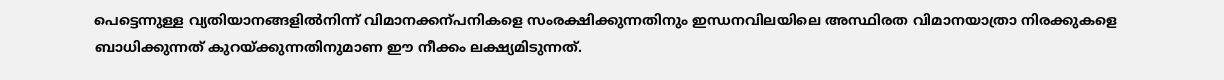പെട്ടെന്നുള്ള വ്യതിയാനങ്ങളിൽനിന്ന് വിമാനക്കന്പനികളെ സംരക്ഷിക്കുന്നതിനും ഇന്ധനവിലയിലെ അസ്ഥിരത വിമാനയാത്രാ നിരക്കുകളെ ബാധിക്കുന്നത് കുറയ്ക്കുന്നതിനുമാണ ഈ നീക്കം ലക്ഷ്യമിടുന്നത്.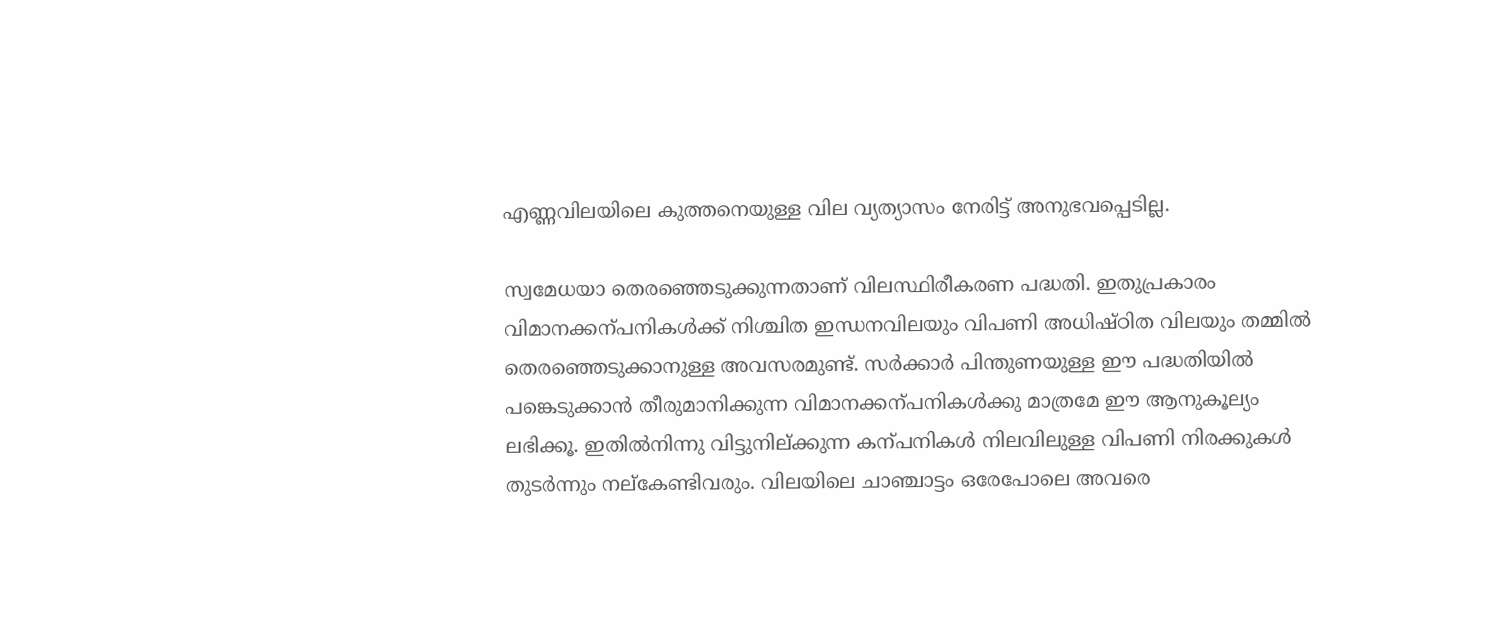എണ്ണവിലയിലെ കുത്തനെയുള്ള വില വ്യത്യാസം നേരിട്ട് അനുഭവപ്പെടില്ല.

സ്വമേധയാ തെരഞ്ഞെടുക്കുന്നതാണ് വിലസ്ഥിരീകരണ പദ്ധതി. ഇതുപ്രകാരം വിമാനക്കന്പനികൾക്ക് നിശ്ചിത ഇന്ധനവിലയും വിപണി അധിഷ്ഠിത വിലയും തമ്മിൽ തെരഞ്ഞെടുക്കാനുള്ള അവസരമുണ്ട്. സർക്കാർ പിന്തുണയുള്ള ഈ പദ്ധതിയിൽ പങ്കെടുക്കാൻ തീരുമാനിക്കുന്ന വിമാനക്കന്പനികൾക്കു മാത്രമേ ഈ ആനുകൂല്യം ലഭിക്കൂ. ഇതിൽനിന്നു വിട്ടുനില്ക്കുന്ന കന്പനികൾ നിലവിലുള്ള വിപണി നിരക്കുകൾ തുടർന്നും നല്കേണ്ടിവരും. വിലയിലെ ചാഞ്ചാട്ടം ഒരേപോലെ അവരെ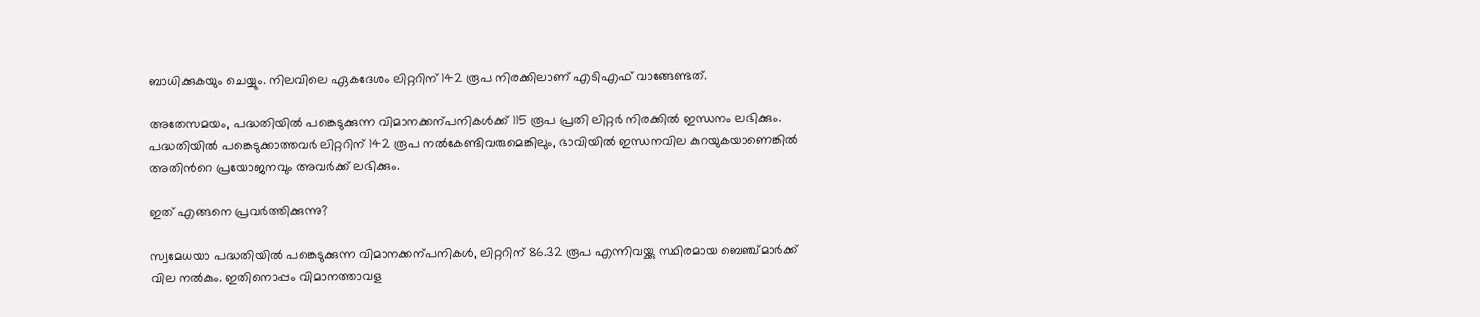ബാധിക്കുകയും ചെയ്യും. നിലവിലെ ഏകദേശം ലിറ്ററിന് 142 രൂപ നിരക്കിലാണ് എടിഎഫ് വാങ്ങേണ്ടത്.

അതേസമയം, പദ്ധതിയിൽ പങ്കെടുക്കുന്ന വിമാനക്കന്പനികൾക്ക് 115 രൂപ പ്രതി ലിറ്റർ നിരക്കിൽ ഇന്ധനം ലഭിക്കും. പദ്ധതിയിൽ പങ്കെടുക്കാത്തവർ ലിറ്ററിന് 142 രൂപ നൽകേണ്ടിവരുമെങ്കിലും, ഭാവിയിൽ ഇന്ധനവില കുറയുകയാണെങ്കിൽ അതിന്‍റെ പ്രയോജനവും അവർക്ക് ലഭിക്കും.

ഇത് എങ്ങനെ പ്രവർത്തിക്കുന്നു?

സ്വമേധയാ പദ്ധതിയിൽ പങ്കെടുക്കുന്ന വിമാനക്കന്പനികൾ, ലിറ്ററിന് 86.32 രൂപ എന്നിവയ്ക്കു സ്ഥിരമായ ബെഞ്ച്മാർക്ക് വില നൽകും. ഇതിനൊപ്പം വിമാനത്താവള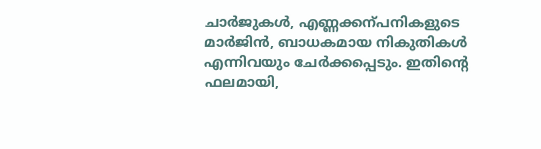ചാർജുകൾ, എണ്ണക്കന്പനികളുടെ മാർജിൻ, ബാധകമായ നികുതികൾ എന്നിവയും ചേർക്കപ്പെടും. ഇതിന്‍റെ ഫലമായി,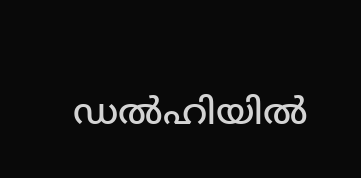ഡൽഹിയിൽ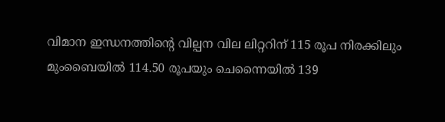വിമാന ഇന്ധനത്തിന്‍റെ വില്പന വില ലിറ്ററിന് 115 രൂപ നിരക്കിലും മുംബൈയിൽ 114.50 രൂപയും ചെന്നൈയിൽ 139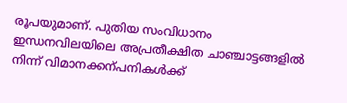രൂപയുമാണ്. പുതിയ സംവിധാനം ഇന്ധനവിലയിലെ അപ്രതീക്ഷിത ചാഞ്ചാട്ടങ്ങളിൽ നിന്ന് വിമാനക്കന്പനികൾക്ക്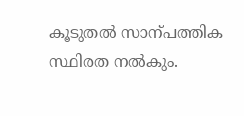കൂടുതൽ സാന്പത്തിക സ്ഥിരത നൽകും.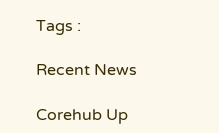Tags :

Recent News

Corehub Up